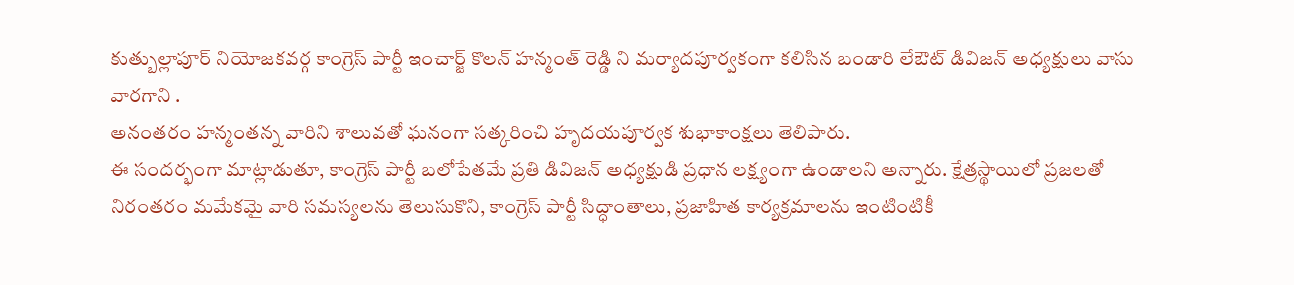కుత్బుల్లాపూర్ నియోజకవర్గ కాంగ్రెస్ పార్టీ ఇంచార్జ్ కొలన్ హన్మంత్ రెడ్డి ని మర్యాదపూర్వకంగా కలిసిన బండారి లేఔట్ డివిజన్ అధ్యక్షులు వాసు వారగాని .
అనంతరం హన్మంతన్న వారిని శాలువతో ఘనంగా సత్కరించి హృదయపూర్వక శుభాకాంక్షలు తెలిపారు.
ఈ సందర్భంగా మాట్లాడుతూ, కాంగ్రెస్ పార్టీ బలోపేతమే ప్రతి డివిజన్ అధ్యక్షుడి ప్రధాన లక్ష్యంగా ఉండాలని అన్నారు. క్షేత్రస్థాయిలో ప్రజలతో నిరంతరం మమేకమై వారి సమస్యలను తెలుసుకొని, కాంగ్రెస్ పార్టీ సిద్ధాంతాలు, ప్రజాహిత కార్యక్రమాలను ఇంటింటికీ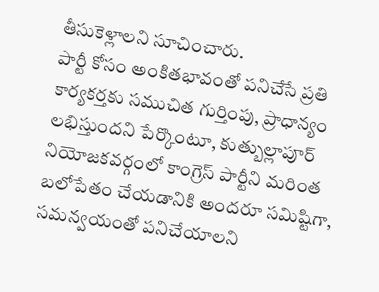తీసుకెళ్లాలని సూచించారు.
పార్టీ కోసం అంకితభావంతో పనిచేసే ప్రతి కార్యకర్తకు సముచిత గుర్తింపు, ప్రాధాన్యం లభిస్తుందని పేర్కొంటూ, కుత్బుల్లాపూర్ నియోజకవర్గంలో కాంగ్రెస్ పార్టీని మరింత బలోపేతం చేయడానికి అందరూ సమిష్టిగా, సమన్వయంతో పనిచేయాలని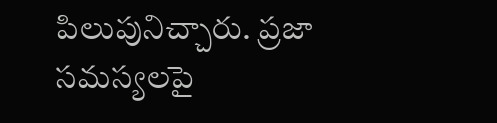పిలుపునిచ్చారు. ప్రజా సమస్యలపై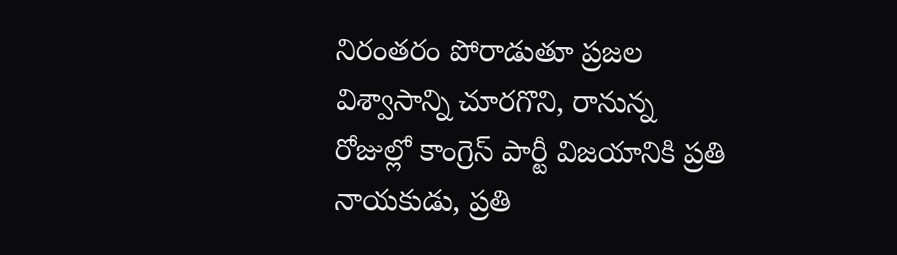నిరంతరం పోరాడుతూ ప్రజల విశ్వాసాన్ని చూరగొని, రానున్న రోజుల్లో కాంగ్రెస్ పార్టీ విజయానికి ప్రతి నాయకుడు, ప్రతి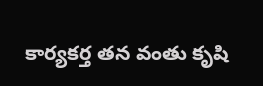కార్యకర్త తన వంతు కృషి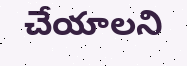చేయాలని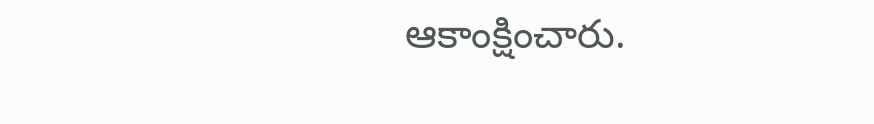ఆకాంక్షించారు.